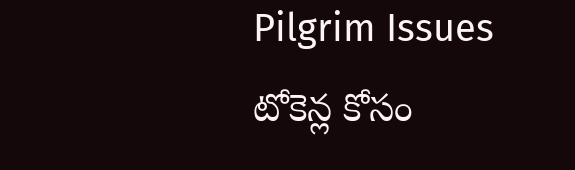Pilgrim Issues
టోకెన్ల కోసం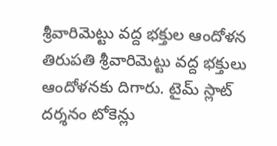శ్రీవారిమెట్టు వద్ద భక్తుల ఆందోళన
తిరుపతి శ్రీవారిమెట్టు వద్ద భక్తులు ఆందోళనకు దిగారు. టైమ్ స్లాట్ దర్శనం టోకెన్లు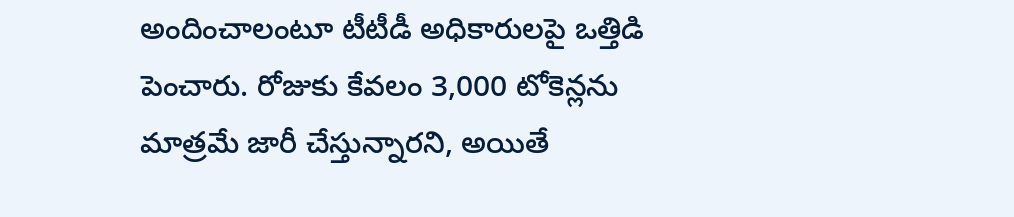అందించాలంటూ టీటీడీ అధికారులపై ఒత్తిడి పెంచారు. రోజుకు కేవలం 3,000 టోకెన్లను మాత్రమే జారీ చేస్తున్నారని, అయితే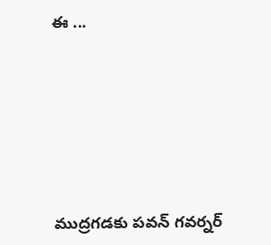ఈ ...







ముద్రగడకు పవన్ గవర్నర్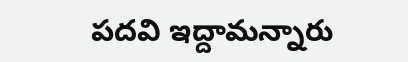పదవి ఇద్దామన్నారు